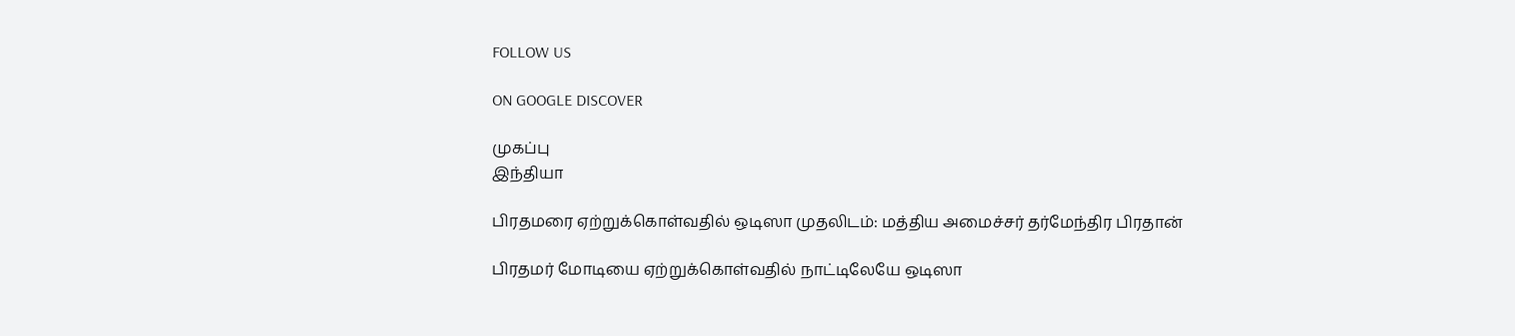FOLLOW US

ON GOOGLE DISCOVER

முகப்பு
இந்தியா

பிரதமரை ஏற்றுக்கொள்வதில் ஒடிஸா முதலிடம்: மத்திய அமைச்சர் தர்மேந்திர பிரதான்

பிரதமர் மோடியை ஏற்றுக்கொள்வதில் நாட்டிலேயே ஒடிஸா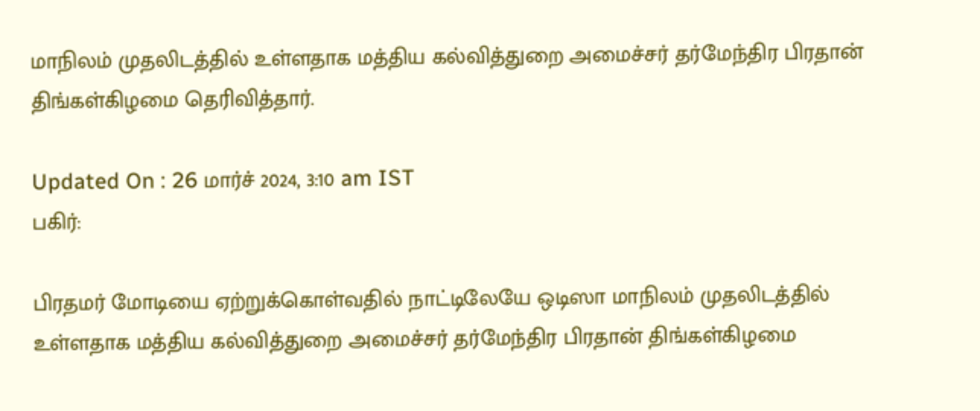மாநிலம் முதலிடத்தில் உள்ளதாக மத்திய கல்வித்துறை அமைச்சர் தர்மேந்திர பிரதான் திங்கள்கிழமை தெரிவித்தார்.

Updated On : 26 மார்ச் 2024, 3:10 am IST
பகிர்:

பிரதமர் மோடியை ஏற்றுக்கொள்வதில் நாட்டிலேயே ஒடிஸா மாநிலம் முதலிடத்தில் உள்ளதாக மத்திய கல்வித்துறை அமைச்சர் தர்மேந்திர பிரதான் திங்கள்கிழமை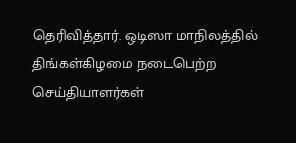தெரிவித்தார். ஒடிஸா மாநிலத்தில் திங்கள்கிழமை நடைபெற்ற செய்தியாளர்கள்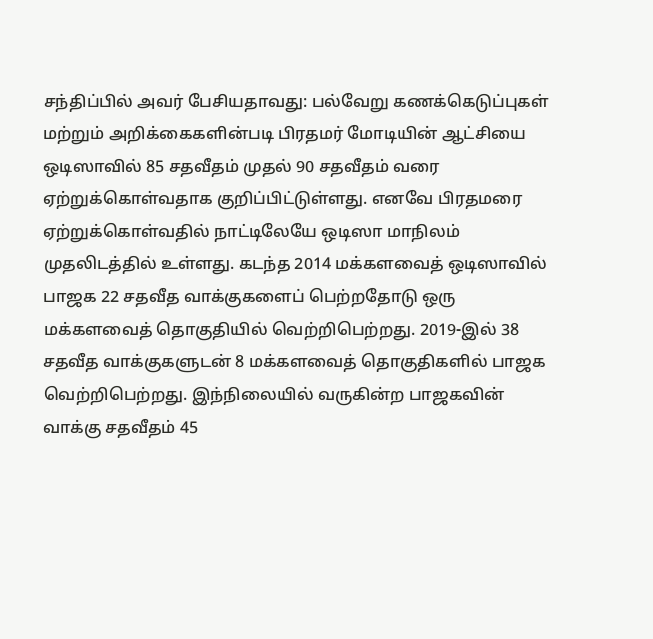சந்திப்பில் அவர் பேசியதாவது: பல்வேறு கணக்கெடுப்புகள் மற்றும் அறிக்கைகளின்படி பிரதமர் மோடியின் ஆட்சியை ஒடிஸாவில் 85 சதவீதம் முதல் 90 சதவீதம் வரை ஏற்றுக்கொள்வதாக குறிப்பிட்டுள்ளது. எனவே பிரதமரை ஏற்றுக்கொள்வதில் நாட்டிலேயே ஒடிஸா மாநிலம் முதலிடத்தில் உள்ளது. கடந்த 2014 மக்களவைத் ஒடிஸாவில் பாஜக 22 சதவீத வாக்குகளைப் பெற்றதோடு ஒரு மக்களவைத் தொகுதியில் வெற்றிபெற்றது. 2019-இல் 38 சதவீத வாக்குகளுடன் 8 மக்களவைத் தொகுதிகளில் பாஜக வெற்றிபெற்றது. இந்நிலையில் வருகின்ற பாஜகவின் வாக்கு சதவீதம் 45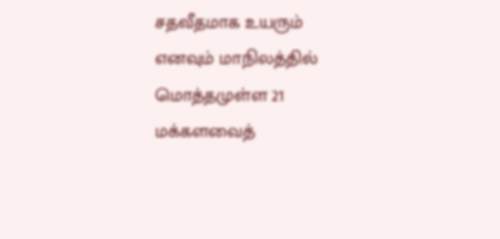சதவீதமாக உயரும் எனவும் மாநிலத்தில் மொத்தமுள்ள 21 மக்களவைத்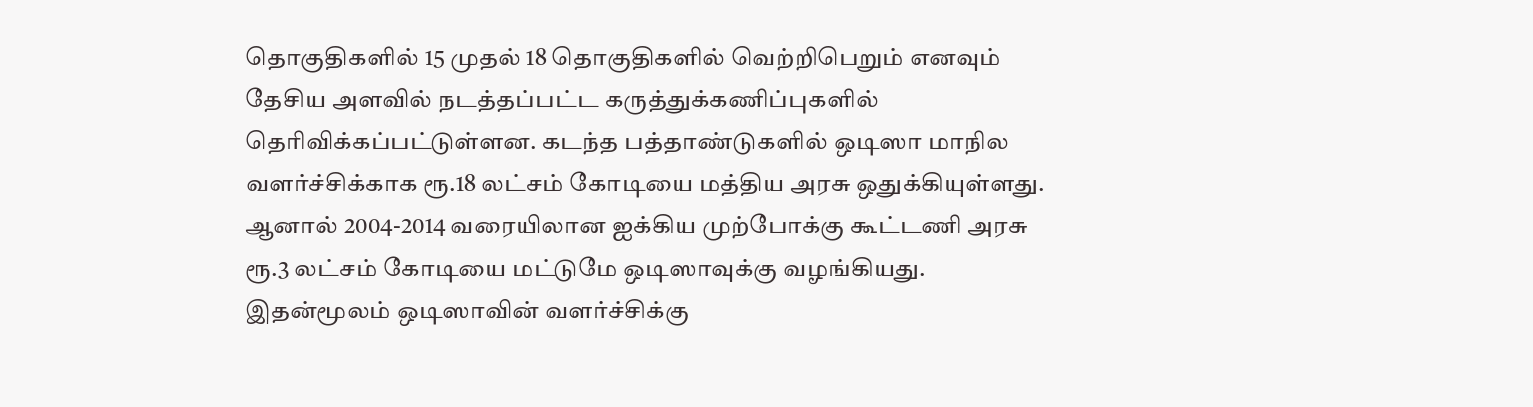தொகுதிகளில் 15 முதல் 18 தொகுதிகளில் வெற்றிபெறும் எனவும் தேசிய அளவில் நடத்தப்பட்ட கருத்துக்கணிப்புகளில் தெரிவிக்கப்பட்டுள்ளன. கடந்த பத்தாண்டுகளில் ஒடிஸா மாநில வளர்ச்சிக்காக ரூ.18 லட்சம் கோடியை மத்திய அரசு ஒதுக்கியுள்ளது. ஆனால் 2004-2014 வரையிலான ஐக்கிய முற்போக்கு கூட்டணி அரசு ரூ.3 லட்சம் கோடியை மட்டுமே ஒடிஸாவுக்கு வழங்கியது. இதன்மூலம் ஒடிஸாவின் வளர்ச்சிக்கு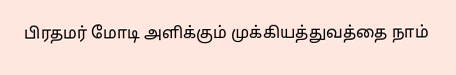பிரதமர் மோடி அளிக்கும் முக்கியத்துவத்தை நாம்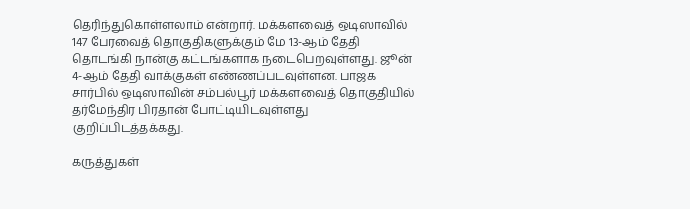தெரிந்துகொள்ளலாம் என்றார். மக்களவைத் ஒடிஸாவில் 147 பேரவைத் தொகுதிகளுக்கும் மே 13-ஆம் தேதி தொடங்கி நான்கு கட்டங்களாக நடைபெறவுள்ளது. ஜூன் 4-ஆம் தேதி வாக்குகள் எண்ணப்படவுள்ளன. பாஜக சார்பில் ஒடிஸாவின் சம்பல்பூர் மக்களவைத் தொகுதியில் தர்மேந்திர பிரதான் போட்டியிடவுள்ளது குறிப்பிடத்தக்கது.

கருத்துகள்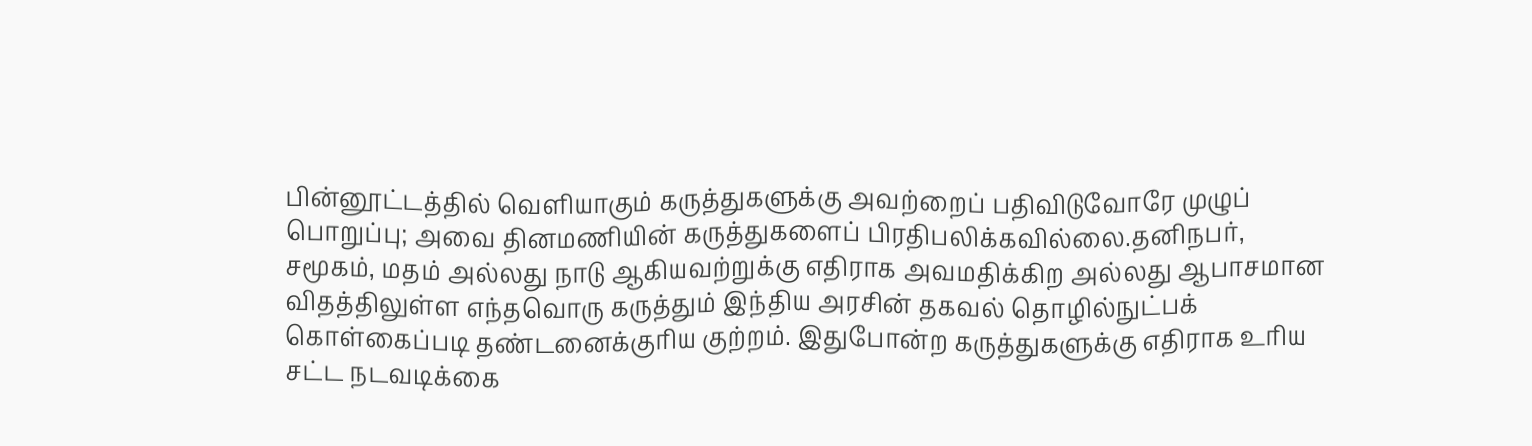பின்னூட்டத்தில் வெளியாகும் கருத்துகளுக்கு அவற்றைப் பதிவிடுவோரே முழுப் பொறுப்பு; அவை தினமணியின் கருத்துகளைப் பிரதிபலிக்கவில்லை.தனிநபர், சமூகம், மதம் அல்லது நாடு ஆகியவற்றுக்கு எதிராக அவமதிக்கிற அல்லது ஆபாசமான விதத்திலுள்ள எந்தவொரு கருத்தும் இந்திய அரசின் தகவல் தொழில்நுட்பக் கொள்கைப்படி தண்டனைக்குரிய குற்றம். இதுபோன்ற கருத்துகளுக்கு எதிராக உரிய சட்ட நடவடிக்கை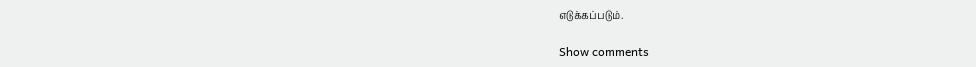எடுக்கப்படும்.

Show comments